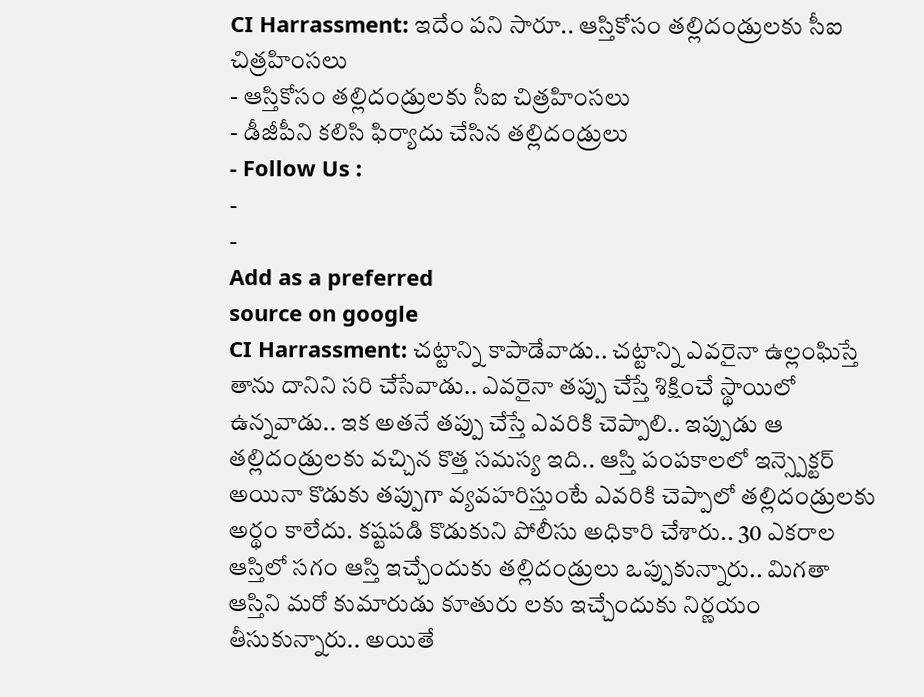CI Harrassment: ఇదేం పని సారూ.. ఆస్తికోసం తల్లిదండ్రులకు సీఐ చిత్రహింసలు
- ఆస్తికోసం తల్లిదండ్రులకు సీఐ చిత్రహింసలు
- డీజీపీని కలిసి ఫిర్యాదు చేసిన తల్లిదండ్రులు
- Follow Us :
-
-
Add as a preferred
source on google
CI Harrassment: చట్టాన్ని కాపాడేవాడు.. చట్టాన్ని ఎవరైనా ఉల్లంఘిస్తే తాను దానిని సరి చేసేవాడు.. ఎవరైనా తప్పు చేస్తే శిక్షించే స్థాయిలో ఉన్నవాడు.. ఇక అతనే తప్పు చేస్తే ఎవరికి చెప్పాలి.. ఇప్పుడు ఆ తల్లిదండ్రులకు వచ్చిన కొత్త సమస్య ఇది.. ఆస్తి పంపకాలలో ఇన్స్పెక్టర్ అయినా కొడుకు తప్పుగా వ్యవహరిస్తుంటే ఎవరికి చెప్పాలో తల్లిదండ్రులకు అర్థం కాలేదు. కష్టపడి కొడుకుని పోలీసు అధికారి చేశారు.. 30 ఎకరాల ఆస్తిలో సగం ఆస్తి ఇచ్చేందుకు తల్లిదండ్రులు ఒప్పుకున్నారు.. మిగతా ఆస్తిని మరో కుమారుడు కూతురు లకు ఇచ్చేందుకు నిర్ణయం తీసుకున్నారు.. అయితే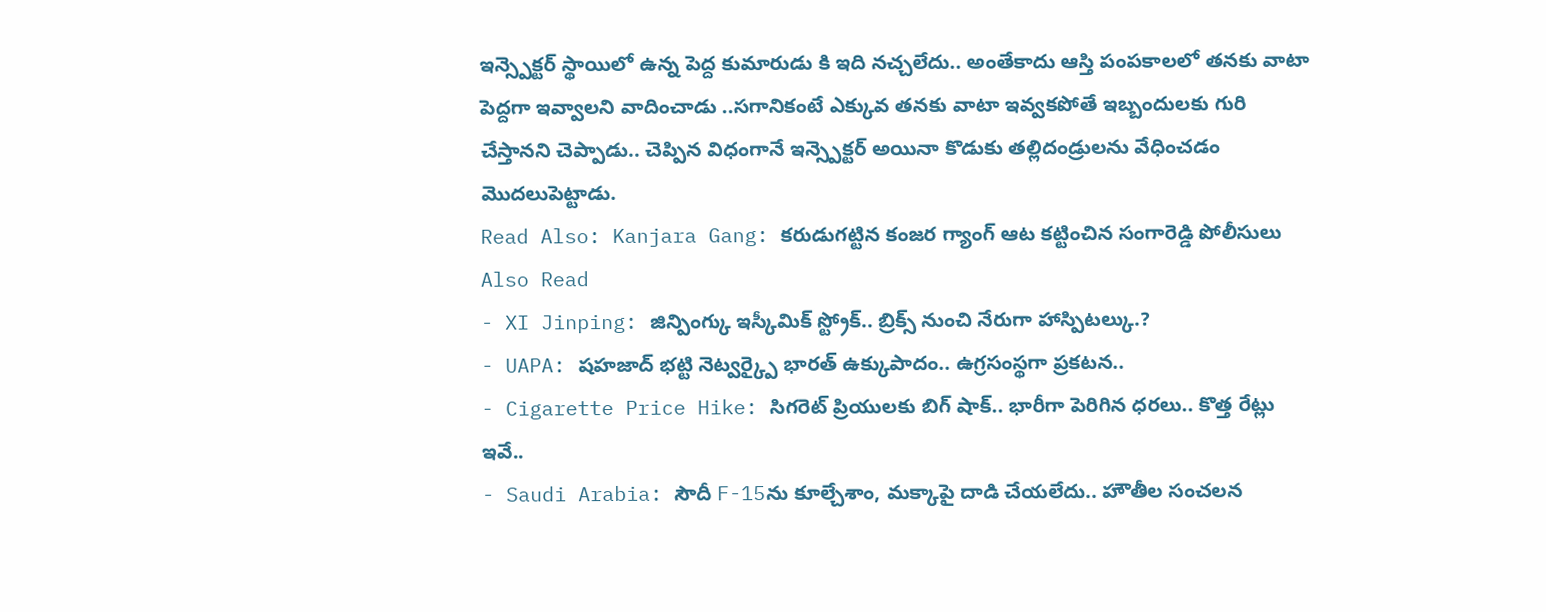ఇన్స్పెక్టర్ స్థాయిలో ఉన్న పెద్ద కుమారుడు కి ఇది నచ్చలేదు.. అంతేకాదు ఆస్తి పంపకాలలో తనకు వాటా పెద్దగా ఇవ్వాలని వాదించాడు ..సగానికంటే ఎక్కువ తనకు వాటా ఇవ్వకపోతే ఇబ్బందులకు గురి చేస్తానని చెప్పాడు.. చెప్పిన విధంగానే ఇన్స్పెక్టర్ అయినా కొడుకు తల్లిదండ్రులను వేధించడం మొదలుపెట్టాడు.
Read Also: Kanjara Gang: కరుడుగట్టిన కంజర గ్యాంగ్ ఆట కట్టించిన సంగారెడ్డి పోలీసులు
Also Read
- XI Jinping: జిన్పింగ్కు ఇస్కీమిక్ స్ట్రోక్.. బ్రిక్స్ నుంచి నేరుగా హాస్పిటల్కు.?
- UAPA: షహజాద్ భట్టి నెట్వర్క్పై భారత్ ఉక్కుపాదం.. ఉగ్రసంస్థగా ప్రకటన..
- Cigarette Price Hike: సిగరెట్ ప్రియులకు బిగ్ షాక్.. భారీగా పెరిగిన ధరలు.. కొత్త రేట్లు ఇవే..
- Saudi Arabia: సౌదీ F-15ను కూల్చేశాం, మక్కాపై దాడి చేయలేదు.. హౌతీల సంచలన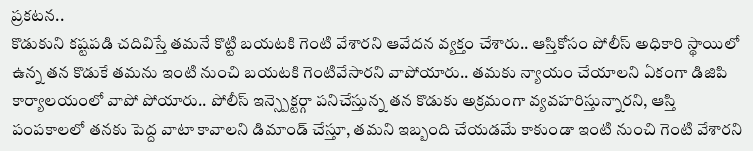ప్రకటన..
కొడుకుని కష్టపడి చదివిస్తే తమనే కొట్టి బయటకి గెంటి వేశారని ఆవేదన వ్యక్తం చేశారు.. ఆస్తికోసం పోలీస్ అధికారి స్థాయిలో ఉన్న తన కొడుకే తమను ఇంటి నుంచి బయటకి గెంటివేసారని వాపోయారు.. తమకు న్యాయం చేయాలని ఏకంగా డిజిపి కార్యాలయంలో వాపో పోయారు.. పోలీస్ ఇన్స్పెక్టర్గా పనిచేస్తున్న తన కొడుకు అక్రమంగా వ్యవహరిస్తున్నారని, ఆస్తి పంపకాలలో తనకు పెద్ద వాటా కావాలని డిమాండ్ చేస్తూ, తమని ఇబ్బంది చేయడమే కాకుండా ఇంటి నుంచి గెంటి వేశారని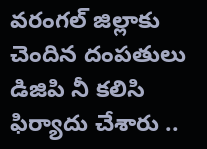వరంగల్ జిల్లాకు చెందిన దంపతులు డిజిపి నీ కలిసి ఫిర్యాదు చేశారు ..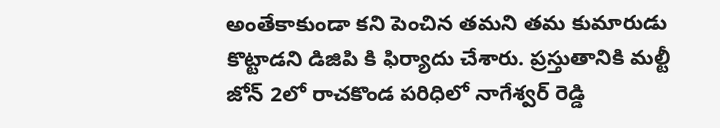అంతేకాకుండా కని పెంచిన తమని తమ కుమారుడు కొట్టాడని డిజిపి కి ఫిర్యాదు చేశారు. ప్రస్తుతానికి మల్టీ జోన్ 2లో రాచకొండ పరిధిలో నాగేశ్వర్ రెడ్డి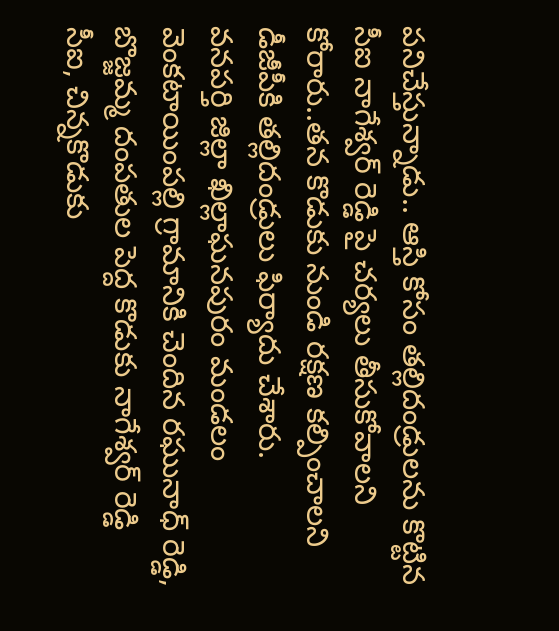పనిచేస్తున్నాడు.. ఆస్తి కోసం తల్లిదండ్రులను కొట్టిన సీఐ నాగేశ్వర్ రెడ్డి పై చర్యలు తీసుకోవాలని కోరారు..తన కొడుకు నుండి రక్షణ కల్పించాలని డీజీపీకి తల్లిదండ్రులు ఫిర్యాదు చేశారు.
వనపర్తి జిల్లా ఖిల్లాఘనపురం మండలం వెంకటాయింపల్లి గ్రామానికి చెందిన రఘునాధ్ రెడ్డి, బొజ్జమ్మ దంపతుల పెద్ద కొడుకు నాగేశ్వర్ రెడ్డి సీఐ, చిన్నకొడుకు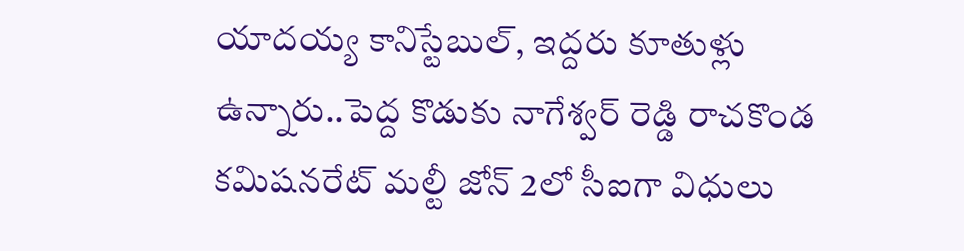యాదయ్య కానిస్టేబుల్, ఇద్దరు కూతుళ్లు ఉన్నారు..పెద్ద కొడుకు నాగేశ్వర్ రెడ్డి రాచకొండ కమిషనరేట్ మల్టీ జోన్ 2లో సీఐగా విధులు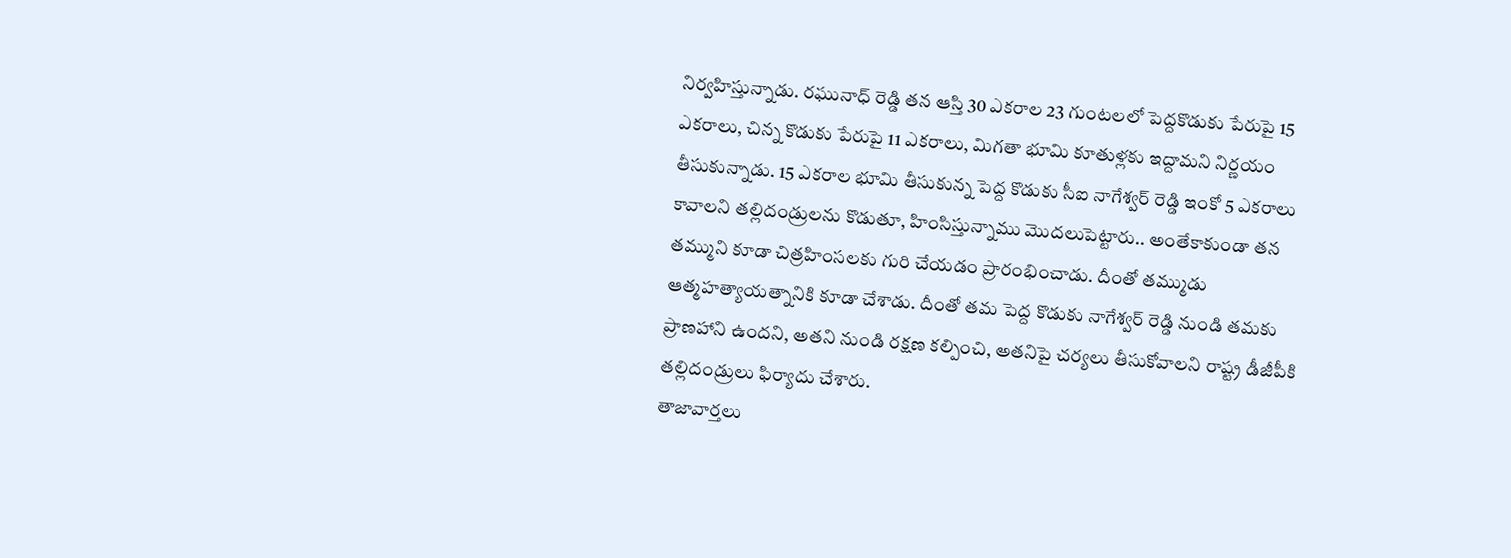నిర్వహిస్తున్నాడు. రఘునాధ్ రెడ్డి తన ఆస్తి 30 ఎకరాల 23 గుంటలలో పెద్దకొడుకు పేరుపై 15 ఎకరాలు, చిన్న కొడుకు పేరుపై 11 ఎకరాలు, మిగతా భూమి కూతుళ్లకు ఇద్దామని నిర్ణయం తీసుకున్నాడు. 15 ఎకరాల భూమి తీసుకున్న పెద్ద కొడుకు సీఐ నాగేశ్వర్ రెడ్డి ఇంకో 5 ఎకరాలు కావాలని తల్లిదండ్రులను కొడుతూ, హింసిస్తున్నాము మొదలుపెట్టారు.. అంతేకాకుండా తన తమ్ముని కూడా చిత్రహింసలకు గురి చేయడం ప్రారంభించాడు. దీంతో తమ్ముడు ఆత్మహత్యాయత్నానికి కూడా చేశాడు. దీంతో తమ పెద్ద కొడుకు నాగేశ్వర్ రెడ్డి నుండి తమకు ప్రాణహాని ఉందని, అతని నుండి రక్షణ కల్పించి, అతనిపై చర్యలు తీసుకోవాలని రాష్ట్ర డీజీపీకి తల్లిదండ్రులు ఫిర్యాదు చేశారు.
తాజావార్తలు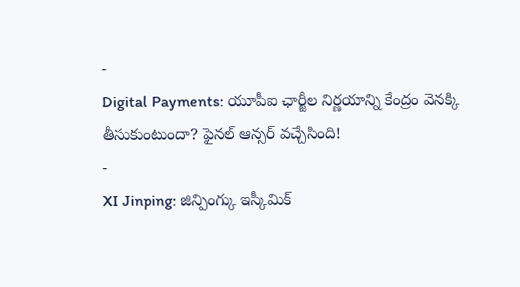-
Digital Payments: యూపీఐ ఛార్జీల నిర్ణయాన్ని కేంద్రం వెనక్కి తీసుకుంటుందా? ఫైనల్ ఆన్సర్ వచ్చేసింది!
-
XI Jinping: జిన్పింగ్కు ఇస్కీమిక్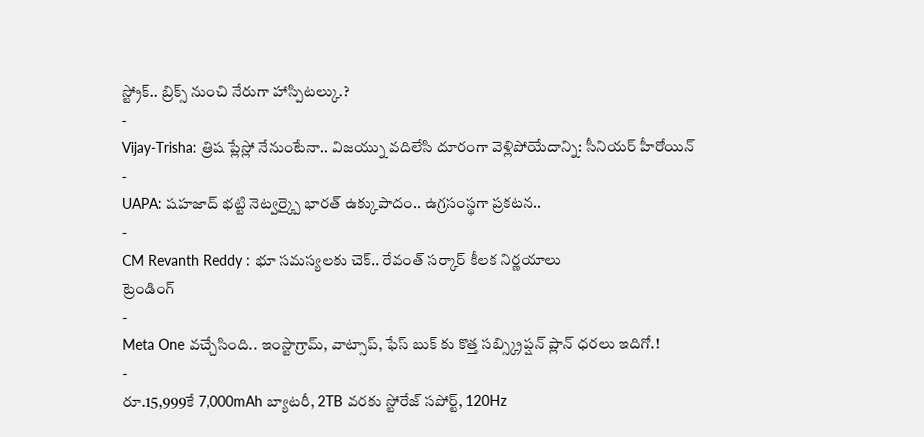స్ట్రోక్.. బ్రిక్స్ నుంచి నేరుగా హాస్పిటల్కు.?
-
Vijay-Trisha: త్రిష ప్లేస్లో నేనుంటేనా.. విజయ్ను వదిలేసి దూరంగా వెళ్లిపోయేదాన్ని: సీనియర్ హీరోయిన్
-
UAPA: షహజాద్ భట్టి నెట్వర్క్పై భారత్ ఉక్కుపాదం.. ఉగ్రసంస్థగా ప్రకటన..
-
CM Revanth Reddy : భూ సమస్యలకు చెక్.. రేవంత్ సర్కార్ కీలక నిర్ణయాలు
ట్రెండింగ్
-
Meta One వచ్చేసింది.. ఇంస్టాగ్రామ్, వాట్సాప్, ఫేస్ బుక్ కు కొత్త సబ్స్క్రిప్షన్ ప్లాన్ ధరలు ఇదిగో.!
-
రూ.15,999కే 7,000mAh బ్యాటరీ, 2TB వరకు స్టోరేజ్ సపోర్ట్, 120Hz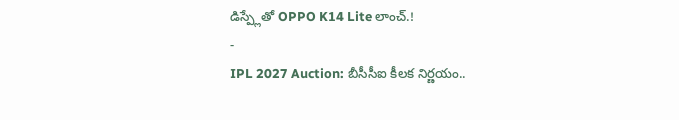డిస్ప్లేతో OPPO K14 Lite లాంచ్.!
-
IPL 2027 Auction: బీసీసీఐ కీలక నిర్ణయం..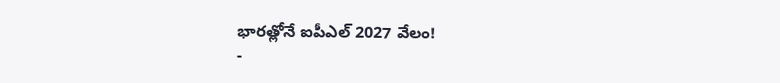భారత్లోనే ఐపీఎల్ 2027 వేలం!
-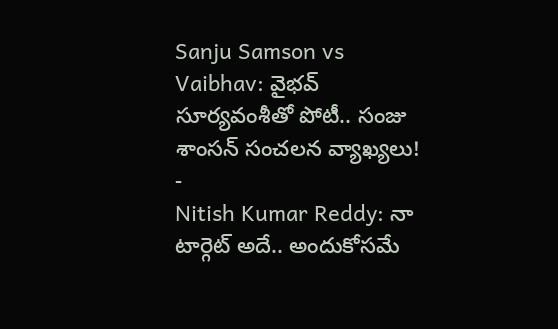Sanju Samson vs Vaibhav: వైభవ్ సూర్యవంశీతో పోటీ.. సంజు శాంసన్ సంచలన వ్యాఖ్యలు!
-
Nitish Kumar Reddy: నా టార్గెట్ అదే.. అందుకోసమే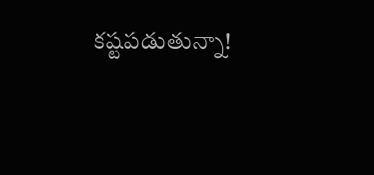కష్టపడుతున్నా!